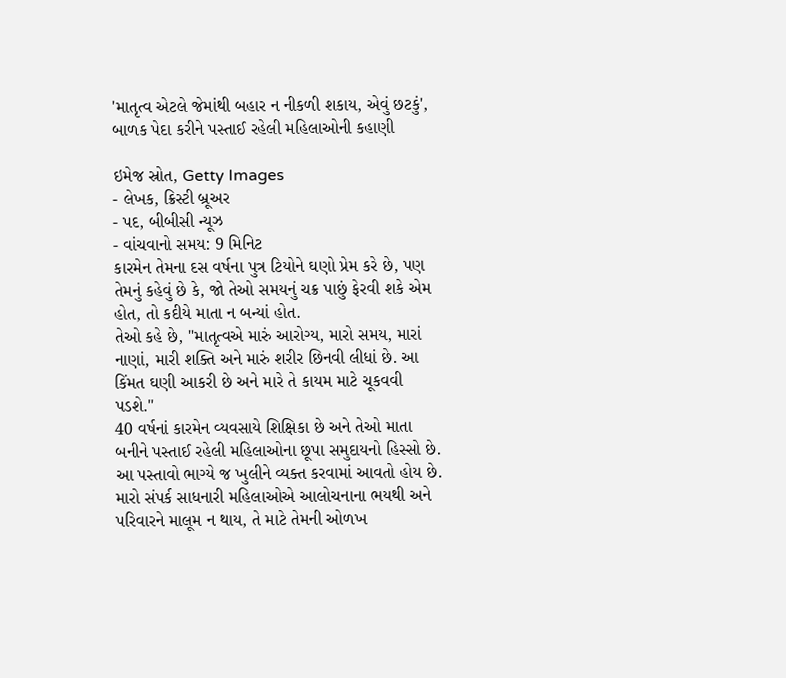'માતૃત્વ એટલે જેમાંથી બહાર ન નીકળી શકાય, એવું છટકું', બાળક પેદા કરીને પસ્તાઈ રહેલી મહિલાઓની કહાણી

ઇમેજ સ્રોત, Getty Images
- લેખક, ક્રિસ્ટી બ્રૂઅર
- પદ, બીબીસી ન્યૂઝ
- વાંચવાનો સમય: 9 મિનિટ
કારમેન તેમના દસ વર્ષના પુત્ર ટિયોને ઘણો પ્રેમ કરે છે, પણ તેમનું કહેવું છે કે, જો તેઓ સમયનું ચક્ર પાછું ફેરવી શકે એમ હોત, તો કદીયે માતા ન બન્યાં હોત.
તેઓ કહે છે, "માતૃત્વએ મારું આરોગ્ય, મારો સમય, મારાં નાણાં, મારી શક્તિ અને મારું શરીર છિનવી લીધાં છે. આ કિંમત ઘણી આકરી છે અને મારે તે કાયમ માટે ચૂકવવી પડશે."
40 વર્ષનાં કારમેન વ્યવસાયે શિક્ષિકા છે અને તેઓ માતા બનીને પસ્તાઈ રહેલી મહિલાઓના છૂપા સમુદાયનો હિસ્સો છે.
આ પસ્તાવો ભાગ્યે જ ખુલીને વ્યક્ત કરવામાં આવતો હોય છે. મારો સંપર્ક સાધનારી મહિલાઓએ આલોચનાના ભયથી અને પરિવારને માલૂમ ન થાય, તે માટે તેમની ઓળખ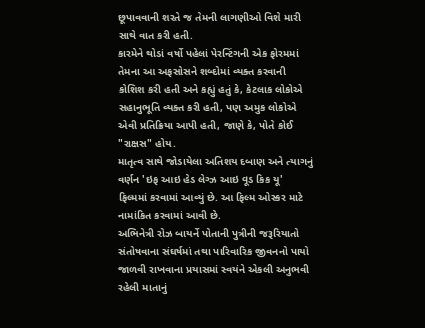છૂપાવવાની શરતે જ તેમની લાગણીઓ વિશે મારી સાથે વાત કરી હતી.
કારમેને થોડાં વર્ષો પહેલાં પેરન્ટિંગની એક ફોરમમાં તેમના આ અફસોસને શબ્દોમાં વ્યક્ત કરવાની કોશિશ કરી હતી અને કહ્યું હતું કે, કેટલાક લોકોએ સહાનુભૂતિ વ્યક્ત કરી હતી, પણ અમુક લોકોએ એવી પ્રતિક્રિયા આપી હતી, જાણે કે, પોતે કોઈ "રાક્ષસ" હોય.
માતૃત્વ સાથે જોડાયેલા અતિશય દબાણ અને ત્યાગનું વર્ણન 'ઇફ આઇ હેડ લેગ્ઝ આઇ વૂડ કિક યૂ' ફિલ્મમાં કરવામાં આવ્યું છે. આ ફિલ્મ ઓસ્કર માટે નામાંકિત કરવામાં આવી છે.
અભિનેત્રી રોઝ બાયર્ને પોતાની પુત્રીની જરૂરિયાતો સંતોષવાના સંઘર્ષમાં તથા પારિવારિક જીવનનો પાયો જાળવી રાખવાના પ્રયાસમાં સ્વયંને એકલી અનુભવી રહેલી માતાનું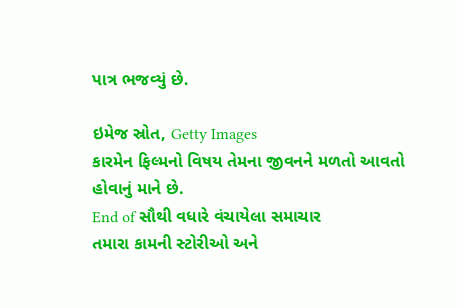પાત્ર ભજવ્યું છે.

ઇમેજ સ્રોત, Getty Images
કારમેન ફિલ્મનો વિષય તેમના જીવનને મળતો આવતો હોવાનું માને છે.
End of સૌથી વધારે વંચાયેલા સમાચાર
તમારા કામની સ્ટોરીઓ અને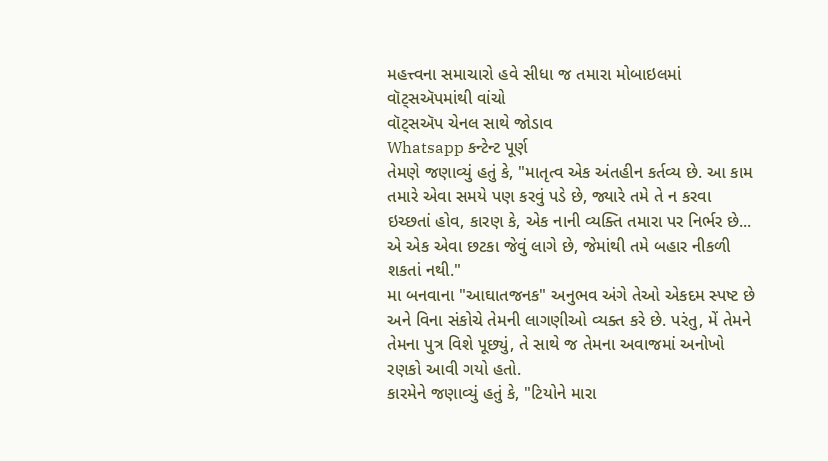મહત્ત્વના સમાચારો હવે સીધા જ તમારા મોબાઇલમાં વૉટ્સઍપમાંથી વાંચો
વૉટ્સઍપ ચેનલ સાથે જોડાવ
Whatsapp કન્ટેન્ટ પૂર્ણ
તેમણે જણાવ્યું હતું કે, "માતૃત્વ એક અંતહીન કર્તવ્ય છે. આ કામ તમારે એવા સમયે પણ કરવું પડે છે, જ્યારે તમે તે ન કરવા ઇચ્છતાં હોવ, કારણ કે, એક નાની વ્યક્તિ તમારા પર નિર્ભર છે... એ એક એવા છટકા જેવું લાગે છે, જેમાંથી તમે બહાર નીકળી શકતાં નથી."
મા બનવાના "આઘાતજનક" અનુભવ અંગે તેઓ એકદમ સ્પષ્ટ છે અને વિના સંકોચે તેમની લાગણીઓ વ્યક્ત કરે છે. પરંતુ, મેં તેમને તેમના પુત્ર વિશે પૂછ્યું, તે સાથે જ તેમના અવાજમાં અનોખો રણકો આવી ગયો હતો.
કારમેને જણાવ્યું હતું કે, "ટિયોને મારા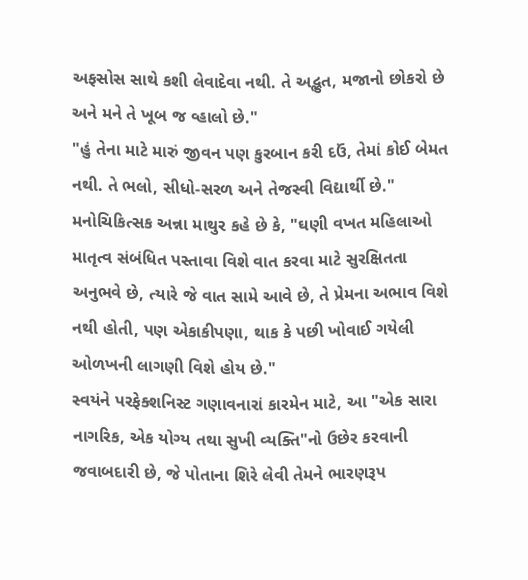અફસોસ સાથે કશી લેવાદેવા નથી. તે અદ્ભુત, મજાનો છોકરો છે અને મને તે ખૂબ જ વ્હાલો છે."
"હું તેના માટે મારું જીવન પણ કુરબાન કરી દઉં, તેમાં કોઈ બેમત નથી. તે ભલો, સીધો-સરળ અને તેજસ્વી વિદ્યાર્થી છે."
મનોચિકિત્સક અન્ના માથુર કહે છે કે, "ઘણી વખત મહિલાઓ માતૃત્વ સંબંધિત પસ્તાવા વિશે વાત કરવા માટે સુરક્ષિતતા અનુભવે છે, ત્યારે જે વાત સામે આવે છે, તે પ્રેમના અભાવ વિશે નથી હોતી, પણ એકાકીપણા, થાક કે પછી ખોવાઈ ગયેલી ઓળખની લાગણી વિશે હોય છે."
સ્વયંને પરફેક્શનિસ્ટ ગણાવનારાં કારમેન માટે, આ "એક સારા નાગરિક, એક યોગ્ય તથા સુખી વ્યક્તિ"નો ઉછેર કરવાની જવાબદારી છે, જે પોતાના શિરે લેવી તેમને ભારણરૂપ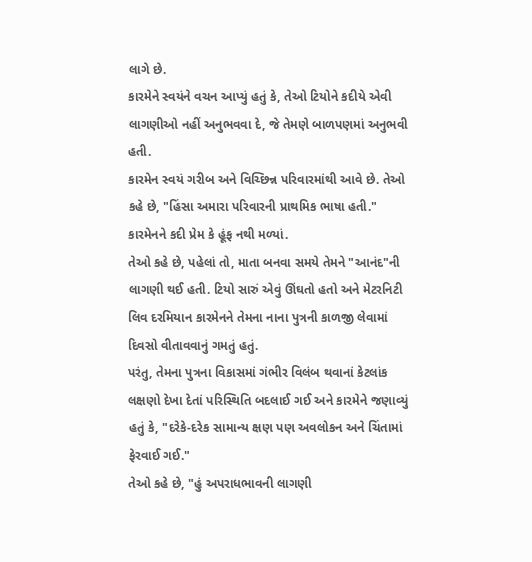લાગે છે.
કારમેને સ્વયંને વચન આપ્યું હતું કે, તેઓ ટિયોને કદીયે એવી લાગણીઓ નહીં અનુભવવા દે, જે તેમણે બાળપણમાં અનુભવી હતી.
કારમેન સ્વયં ગરીબ અને વિચ્છિન્ન પરિવારમાંથી આવે છે. તેઓ કહે છે, "હિંસા અમારા પરિવારની પ્રાથમિક ભાષા હતી." કારમેનને કદી પ્રેમ કે હૂંફ નથી મળ્યાં.
તેઓ કહે છે, પહેલાં તો, માતા બનવા સમયે તેમને "આનંદ"ની લાગણી થઈ હતી. ટિયો સારું એવું ઊંઘતો હતો અને મેટરનિટી લિવ દરમિયાન કારમેનને તેમના નાના પુત્રની કાળજી લેવામાં દિવસો વીતાવવાનું ગમતું હતું.
પરંતુ, તેમના પુત્રના વિકાસમાં ગંભીર વિલંબ થવાનાં કેટલાંક લક્ષણો દેખા દેતાં પરિસ્થિતિ બદલાઈ ગઈ અને કારમેને જણાવ્યું હતું કે, "દરેકે-દરેક સામાન્ય ક્ષણ પણ અવલોકન અને ચિંતામાં ફેરવાઈ ગઈ."
તેઓ કહે છે, "હું અપરાધભાવની લાગણી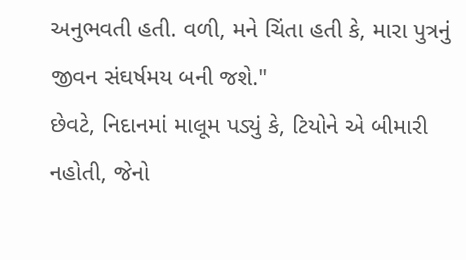અનુભવતી હતી. વળી, મને ચિંતા હતી કે, મારા પુત્રનું જીવન સંઘર્ષમય બની જશે."
છેવટે, નિદાનમાં માલૂમ પડ્યું કે, ટિયોને એ બીમારી નહોતી, જેનો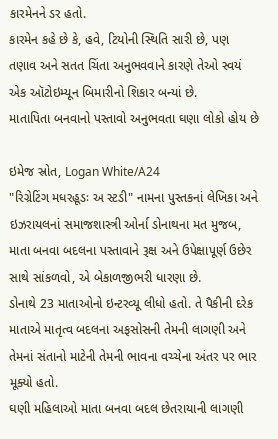કારમેનને ડર હતો.
કારમેન કહે છે કે, હવે, ટિયોની સ્થિતિ સારી છે, પણ તણાવ અને સતત ચિંતા અનુભવવાને કારણે તેઓ સ્વયં એક ઑટોઇમ્યૂન બિમારીનો શિકાર બન્યાં છે.
માતાપિતા બનવાનો પસ્તાવો અનુભવતા ઘણા લોકો હોય છે

ઇમેજ સ્રોત, Logan White/A24
"રિગ્રેટિંગ મધરહૂડઃ અ સ્ટડી" નામના પુસ્તકનાં લેખિકા અને ઇઝરાયલનાં સમાજશાસ્ત્રી ઓર્ના ડોનાથના મત મુજબ, માતા બનવા બદલના પસ્તાવાને રૂક્ષ અને ઉપેક્ષાપૂર્ણ ઉછેર સાથે સાંકળવો, એ બેકાળજીભરી ધારણા છે.
ડોનાથે 23 માતાઓનો ઇન્ટરવ્યૂ લીધો હતો. તે પૈકીની દરેક માતાએ માતૃત્વ બદલના અફસોસની તેમની લાગણી અને તેમનાં સંતાનો માટેની તેમની ભાવના વચ્ચેના અંતર પર ભાર મૂક્યો હતો.
ઘણી મહિલાઓ માતા બનવા બદલ છેતરાયાની લાગણી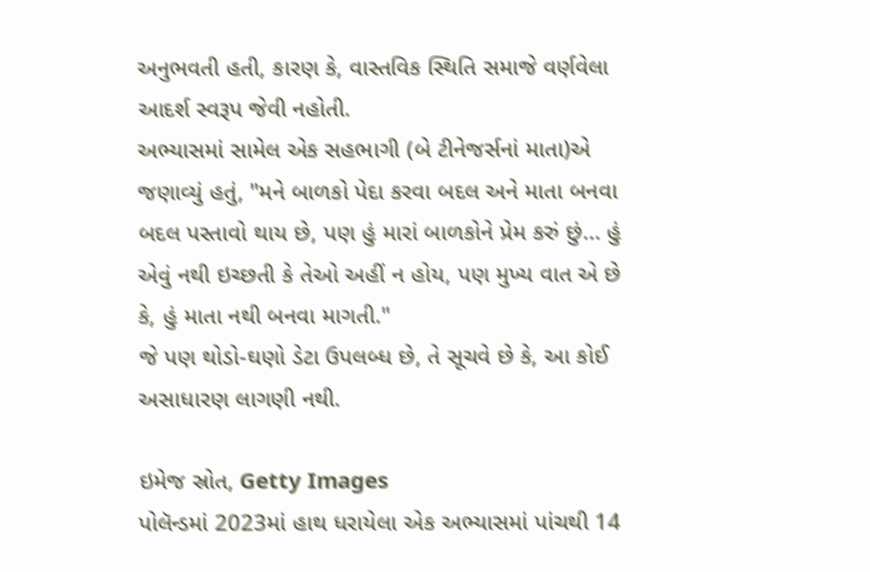અનુભવતી હતી, કારણ કે, વાસ્તવિક સ્થિતિ સમાજે વર્ણવેલા આદર્શ સ્વરૂપ જેવી નહોતી.
અભ્યાસમાં સામેલ એક સહભાગી (બે ટીનેજર્સનાં માતા)એ જણાવ્યું હતું, "મને બાળકો પેદા કરવા બદલ અને માતા બનવા બદલ પસ્તાવો થાય છે, પણ હું મારાં બાળકોને પ્રેમ કરું છું... હું એવું નથી ઇચ્છતી કે તેઓ અહીં ન હોય, પણ મુખ્ય વાત એ છે કે, હું માતા નથી બનવા માગતી."
જે પણ થોડો-ઘણો ડેટા ઉપલબ્ધ છે, તે સૂચવે છે કે, આ કોઈ અસાધારણ લાગણી નથી.

ઇમેજ સ્રોત, Getty Images
પોલૅન્ડમાં 2023માં હાથ ધરાયેલા એક અભ્યાસમાં પાંચથી 14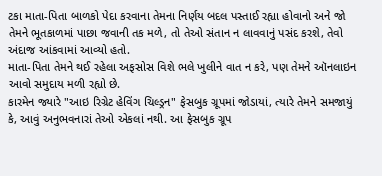ટકા માતા-પિતા બાળકો પેદા કરવાના તેમના નિર્ણય બદલ પસ્તાઈ રહ્યા હોવાનો અને જો તેમને ભૂતકાળમાં પાછા જવાની તક મળે, તો તેઓ સંતાન ન લાવવાનું પસંદ કરશે, તેવો અંદાજ આંકવામાં આવ્યો હતો.
માતા-પિતા તેમને થઈ રહેલા અફસોસ વિશે ભલે ખુલીને વાત ન કરે, પણ તેમને ઑનલાઇન આવો સમુદાય મળી રહ્યો છે.
કારમેન જ્યારે "આઇ રિગ્રેટ હેવિંગ ચિલ્ડ્રન" ફેસબુક ગ્રૂપમાં જોડાયાં, ત્યારે તેમને સમજાયું કે, આવું અનુભવનારાં તેઓ એકલાં નથી. આ ફેસબુક ગ્રૂપ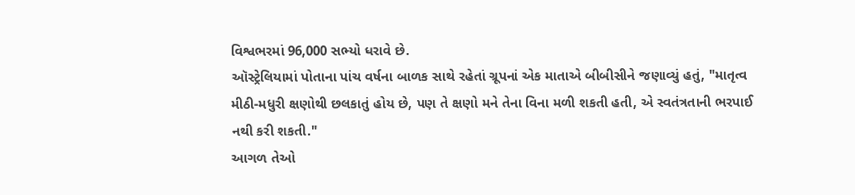વિશ્વભરમાં 96,000 સભ્યો ધરાવે છે.
ઑસ્ટ્રેલિયામાં પોતાના પાંચ વર્ષના બાળક સાથે રહેતાં ગ્રૂપનાં એક માતાએ બીબીસીને જણાવ્યું હતું, "માતૃત્વ મીઠી-મધુરી ક્ષણોથી છલકાતું હોય છે, પણ તે ક્ષણો મને તેના વિના મળી શકતી હતી, એ સ્વતંત્રતાની ભરપાઈ નથી કરી શકતી."
આગળ તેઓ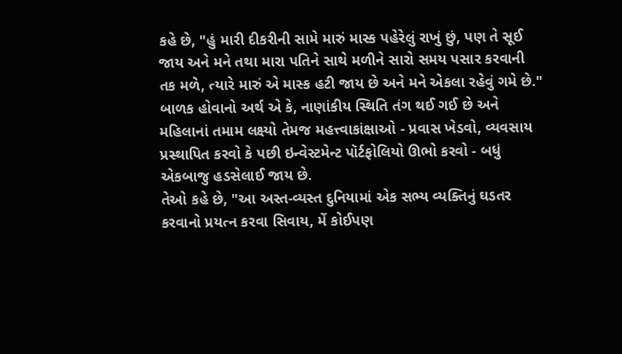કહે છે, "હું મારી દીકરીની સામે મારું માસ્ક પહેરેલું રાખું છું, પણ તે સૂઈ જાય અને મને તથા મારા પતિને સાથે મળીને સારો સમય પસાર કરવાની તક મળે, ત્યારે મારું એ માસ્ક હટી જાય છે અને મને એકલા રહેવું ગમે છે."
બાળક હોવાનો અર્થ એ કે, નાણાંકીય સ્થિતિ તંગ થઈ ગઈ છે અને મહિલાનાં તમામ લક્ષ્યો તેમજ મહત્ત્વાકાંક્ષાઓ - પ્રવાસ ખેડવો, વ્યવસાય પ્રસ્થાપિત કરવો કે પછી ઇન્વેસ્ટમેન્ટ પૉર્ટફોલિયો ઊભો કરવો - બધું એકબાજુ હડસેલાઈ જાય છે.
તેઓ કહે છે, "આ અસ્ત-વ્યસ્ત દુનિયામાં એક સભ્ય વ્યક્તિનું ઘડતર કરવાનો પ્રયત્ન કરવા સિવાય, મેં કોઈપણ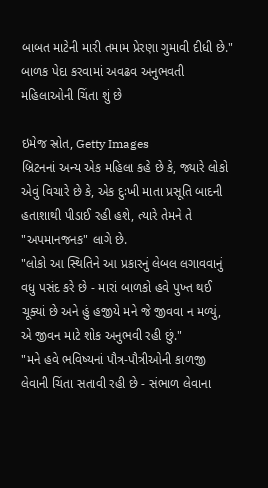બાબત માટેની મારી તમામ પ્રેરણા ગુમાવી દીધી છે."
બાળક પેદા કરવામાં અવઢવ અનુભવતી મહિલાઓની ચિંતા શું છે

ઇમેજ સ્રોત, Getty Images
બ્રિટનનાં અન્ય એક મહિલા કહે છે કે, જ્યારે લોકો એવું વિચારે છે કે, એક દુઃખી માતા પ્રસૂતિ બાદની હતાશાથી પીડાઈ રહી હશે, ત્યારે તેમને તે "અપમાનજનક" લાગે છે.
"લોકો આ સ્થિતિને આ પ્રકારનું લેબલ લગાવવાનું વધુ પસંદ કરે છે - મારાં બાળકો હવે પુખ્ત થઈ ચૂક્યાં છે અને હું હજીયે મને જે જીવવા ન મળ્યું, એ જીવન માટે શોક અનુભવી રહી છું."
"મને હવે ભવિષ્યનાં પૌત્ર-પૌત્રીઓની કાળજી લેવાની ચિંતા સતાવી રહી છે - સંભાળ લેવાના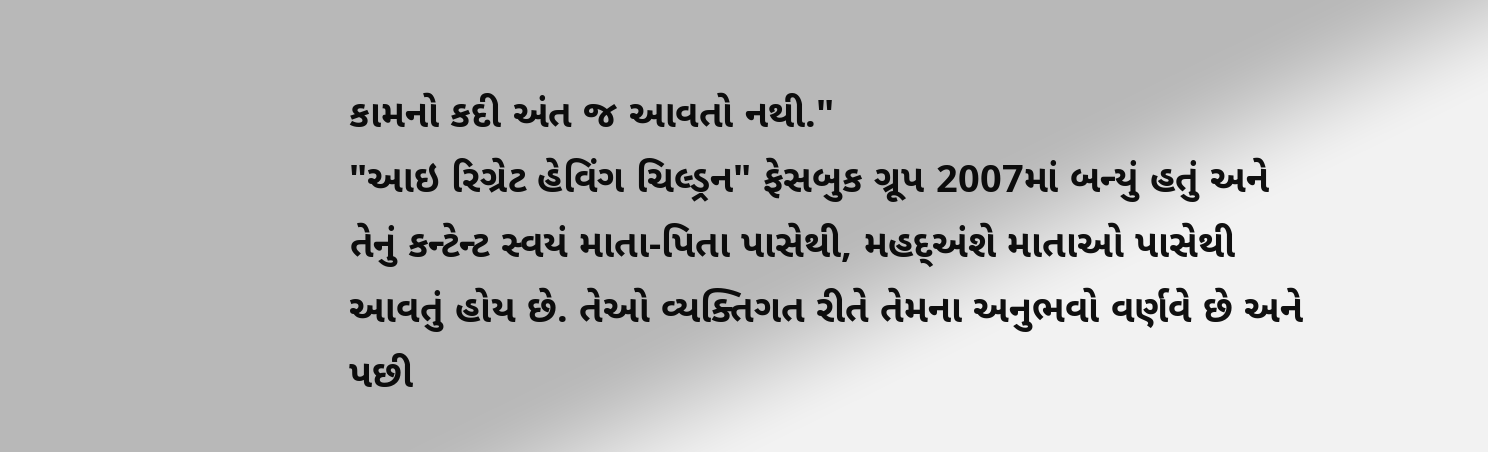કામનો કદી અંત જ આવતો નથી."
"આઇ રિગ્રેટ હેવિંગ ચિલ્ડ્રન" ફેસબુક ગ્રૂપ 2007માં બન્યું હતું અને તેનું કન્ટેન્ટ સ્વયં માતા-પિતા પાસેથી, મહદ્અંશે માતાઓ પાસેથી આવતું હોય છે. તેઓ વ્યક્તિગત રીતે તેમના અનુભવો વર્ણવે છે અને પછી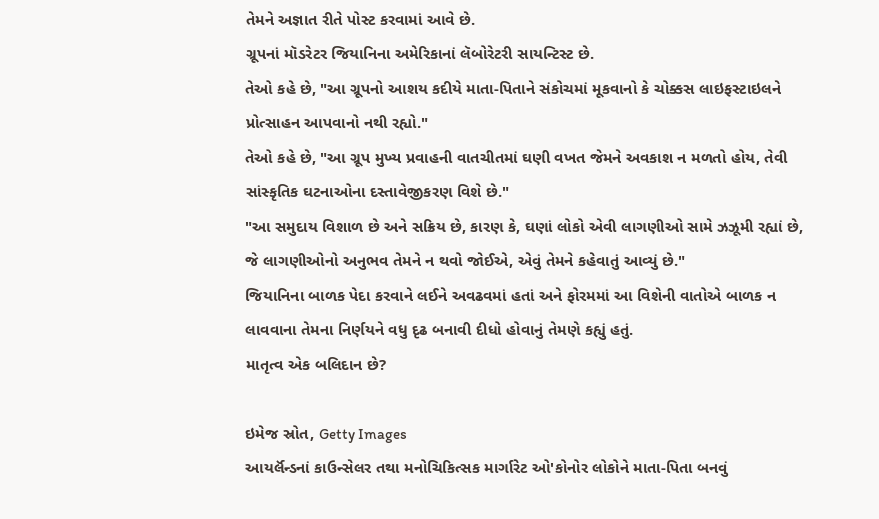તેમને અજ્ઞાત રીતે પોસ્ટ કરવામાં આવે છે.
ગ્રૂપનાં મૉડરેટર જિયાનિના અમેરિકાનાં લૅબોરેટરી સાયન્ટિસ્ટ છે.
તેઓ કહે છે, "આ ગ્રૂપનો આશય કદીયે માતા-પિતાને સંકોચમાં મૂકવાનો કે ચોક્કસ લાઇફસ્ટાઇલને પ્રોત્સાહન આપવાનો નથી રહ્યો."
તેઓ કહે છે, "આ ગ્રૂપ મુખ્ય પ્રવાહની વાતચીતમાં ઘણી વખત જેમને અવકાશ ન મળતો હોય, તેવી સાંસ્કૃતિક ઘટનાઓના દસ્તાવેજીકરણ વિશે છે."
"આ સમુદાય વિશાળ છે અને સક્રિય છે, કારણ કે, ઘણાં લોકો એવી લાગણીઓ સામે ઝઝૂમી રહ્યાં છે, જે લાગણીઓનો અનુભવ તેમને ન થવો જોઈએ, એવું તેમને કહેવાતું આવ્યું છે."
જિયાનિના બાળક પેદા કરવાને લઈને અવઢવમાં હતાં અને ફોરમમાં આ વિશેની વાતોએ બાળક ન લાવવાના તેમના નિર્ણયને વધુ દૃઢ બનાવી દીધો હોવાનું તેમણે કહ્યું હતું.
માતૃત્વ એક બલિદાન છે?

ઇમેજ સ્રોત, Getty Images
આયર્લૅન્ડનાં કાઉન્સેલર તથા મનોચિકિત્સક માર્ગારેટ ઓ'કોનોર લોકોને માતા-પિતા બનવું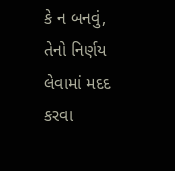કે ન બનવું, તેનો નિર્ણય લેવામાં મદદ કરવા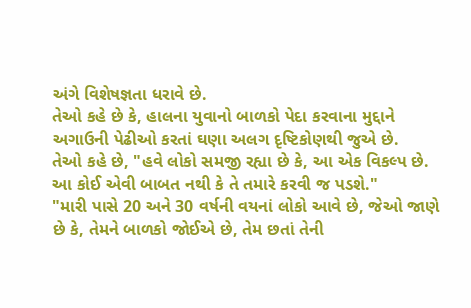અંગે વિશેષજ્ઞતા ધરાવે છે.
તેઓ કહે છે કે, હાલના યુવાનો બાળકો પેદા કરવાના મુદ્દાને અગાઉની પેઢીઓ કરતાં ઘણા અલગ દૃષ્ટિકોણથી જુએ છે.
તેઓ કહે છે, "હવે લોકો સમજી રહ્યા છે કે, આ એક વિકલ્પ છે. આ કોઈ એવી બાબત નથી કે તે તમારે કરવી જ પડશે."
"મારી પાસે 20 અને 30 વર્ષની વયનાં લોકો આવે છે, જેઓ જાણે છે કે, તેમને બાળકો જોઈએ છે, તેમ છતાં તેની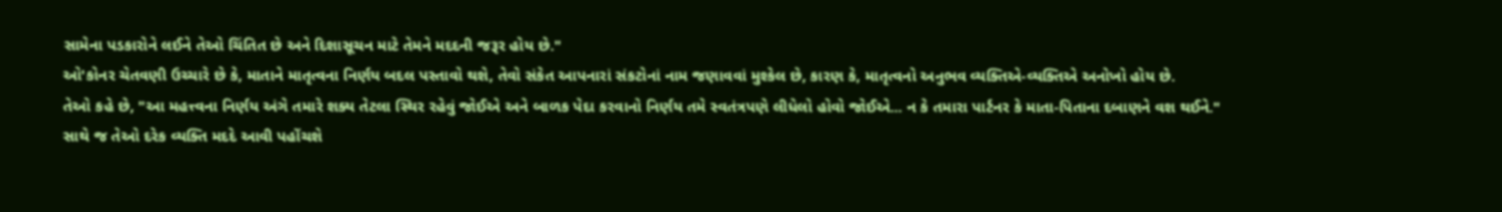સામેના પડકારોને લઈને તેઓ ચિંતિત છે અને દિશાસૂચન માટે તેમને મદદની જરૂર હોય છે."
ઓ'કોનર ચેતવણી ઉચ્ચારે છે કે, માતાને માતૃત્વના નિર્ણય બદલ પસ્તાવો થશે, તેવો સંકેત આપનારાં સંકટોનાં નામ જણાવવાં મુશ્કેલ છે, કારણ કે, માતૃત્વનો અનુભવ વ્યક્તિએ-વ્યક્તિએ અનોખો હોય છે.
તેઓ કહે છે, "આ મહત્ત્વના નિર્ણય અંગે તમારે શક્ય તેટલા સ્થિર રહેવું જોઈએ અને બાળક પેદા કરવાનો નિર્ણય તમે સ્વતંત્રપણે લીધેલો હોવો જોઈએ... ન કે તમારા પાર્ટનર કે માતા-પિતાના દબાણને વશ થઈને."
સાથે જ તેઓ દરેક વ્યક્તિ મદદે આવી પહોંચશે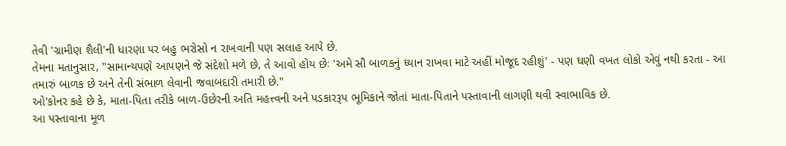તેવી 'ગ્રામીણ શૈલી'ની ધારણા પર બહુ ભરોસો ન રાખવાની પણ સલાહ આપે છે.
તેમના મતાનુસાર, "સામાન્યપણે આપણને જે સંદેશો મળે છે, તે આવો હોય છેઃ 'અમે સૌ બાળકનું ધ્યાન રાખવા માટે અહીં મોજૂદ રહીશું' - પણ ઘણી વખત લોકો એવું નથી કરતા - આ તમારું બાળક છે અને તેની સંભાળ લેવાની જવાબદારી તમારી છે."
ઓ'કોનર કહે છે કે, માતા-પિતા તરીકે બાળ-ઉછેરની અતિ મહત્ત્વની અને પડકારરૂપ ભૂમિકાને જોતાં માતા-પિતાને પસ્તાવાની લાગણી થવી સ્વાભાવિક છે.
આ પસ્તાવાના મૂળ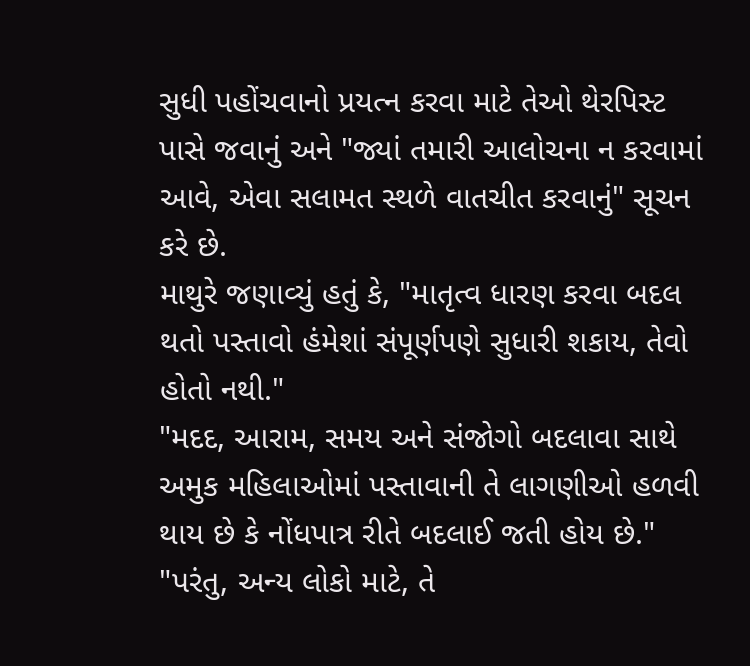સુધી પહોંચવાનો પ્રયત્ન કરવા માટે તેઓ થેરપિસ્ટ પાસે જવાનું અને "જ્યાં તમારી આલોચના ન કરવામાં આવે, એવા સલામત સ્થળે વાતચીત કરવાનું" સૂચન કરે છે.
માથુરે જણાવ્યું હતું કે, "માતૃત્વ ધારણ કરવા બદલ થતો પસ્તાવો હંમેશાં સંપૂર્ણપણે સુધારી શકાય, તેવો હોતો નથી."
"મદદ, આરામ, સમય અને સંજોગો બદલાવા સાથે અમુક મહિલાઓમાં પસ્તાવાની તે લાગણીઓ હળવી થાય છે કે નોંધપાત્ર રીતે બદલાઈ જતી હોય છે."
"પરંતુ, અન્ય લોકો માટે, તે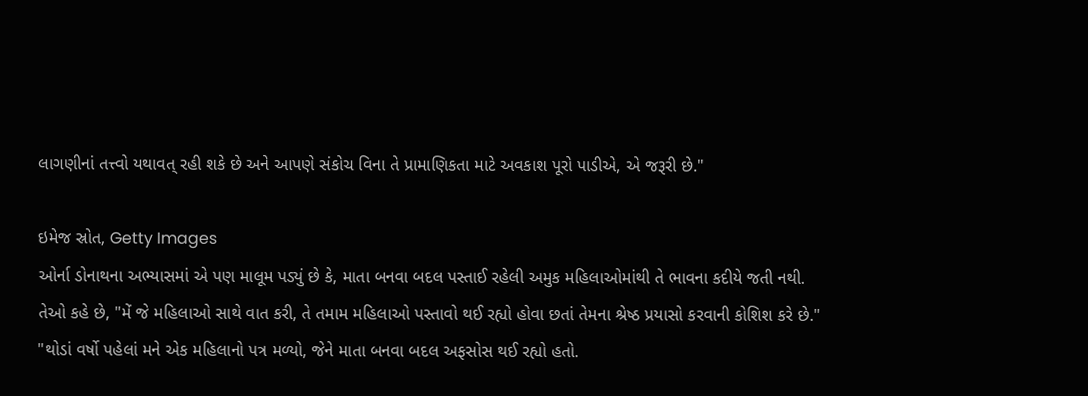લાગણીનાં તત્ત્વો યથાવત્ રહી શકે છે અને આપણે સંકોચ વિના તે પ્રામાણિકતા માટે અવકાશ પૂરો પાડીએ, એ જરૂરી છે."

ઇમેજ સ્રોત, Getty Images
ઓર્ના ડોનાથના અભ્યાસમાં એ પણ માલૂમ પડ્યું છે કે, માતા બનવા બદલ પસ્તાઈ રહેલી અમુક મહિલાઓમાંથી તે ભાવના કદીયે જતી નથી.
તેઓ કહે છે, "મેં જે મહિલાઓ સાથે વાત કરી, તે તમામ મહિલાઓ પસ્તાવો થઈ રહ્યો હોવા છતાં તેમના શ્રેષ્ઠ પ્રયાસો કરવાની કોશિશ કરે છે."
"થોડાં વર્ષો પહેલાં મને એક મહિલાનો પત્ર મળ્યો, જેને માતા બનવા બદલ અફસોસ થઈ રહ્યો હતો.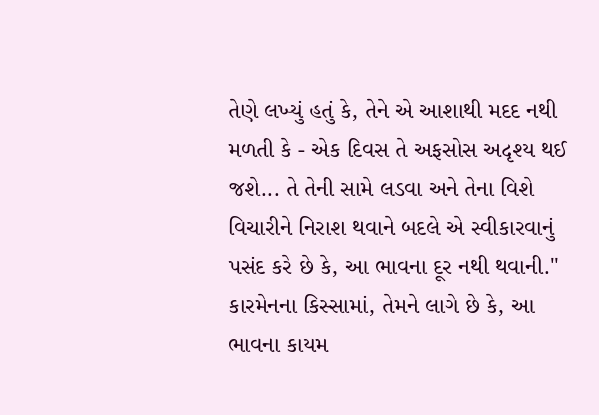તેણે લખ્યું હતું કે, તેને એ આશાથી મદદ નથી મળતી કે - એક દિવસ તે અફસોસ અદૃશ્ય થઈ જશે... તે તેની સામે લડવા અને તેના વિશે વિચારીને નિરાશ થવાને બદલે એ સ્વીકારવાનું પસંદ કરે છે કે, આ ભાવના દૂર નથી થવાની."
કારમેનના કિસ્સામાં, તેમને લાગે છે કે, આ ભાવના કાયમ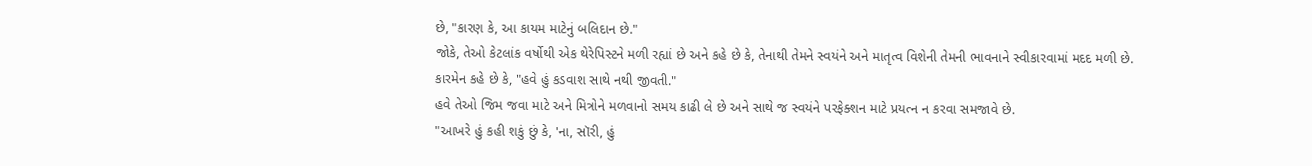છે, "કારણ કે, આ કાયમ માટેનું બલિદાન છે."
જોકે, તેઓ કેટલાંક વર્ષોથી એક થેરેપિસ્ટને મળી રહ્યાં છે અને કહે છે કે, તેનાથી તેમને સ્વયંને અને માતૃત્વ વિશેની તેમની ભાવનાને સ્વીકારવામાં મદદ મળી છે.
કારમેન કહે છે કે, "હવે હું કડવાશ સાથે નથી જીવતી."
હવે તેઓ જિમ જવા માટે અને મિત્રોને મળવાનો સમય કાઢી લે છે અને સાથે જ સ્વયંને પરફેક્શન માટે પ્રયત્ન ન કરવા સમજાવે છે.
"આખરે હું કહી શકું છું કે, 'ના, સૉરી, હું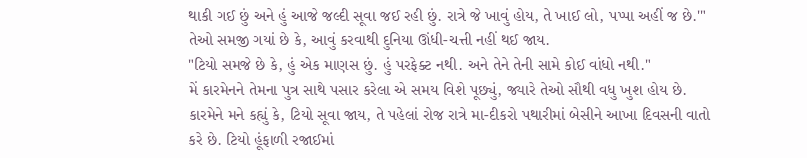થાકી ગઈ છું અને હું આજે જલ્દી સૂવા જઈ રહી છું. રાત્રે જે ખાવું હોય, તે ખાઈ લો, પપ્પા અહીં જ છે.'"
તેઓ સમજી ગયાં છે કે, આવું કરવાથી દુનિયા ઊંધી-ચત્તી નહીં થઈ જાય.
"ટિયો સમજે છે કે, હું એક માણસ છું. હું પરફેક્ટ નથી. અને તેને તેની સામે કોઈ વાંધો નથી."
મેં કારમેનને તેમના પુત્ર સાથે પસાર કરેલા એ સમય વિશે પૂછ્યું, જ્યારે તેઓ સૌથી વધુ ખુશ હોય છે.
કારમેને મને કહ્યું કે, ટિયો સૂવા જાય, તે પહેલાં રોજ રાત્રે મા-દીકરો પથારીમાં બેસીને આખા દિવસની વાતો કરે છે. ટિયો હૂંફાળી રજાઈમાં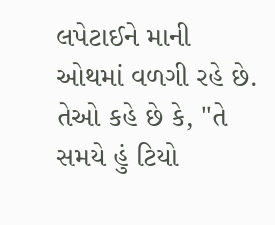લપેટાઈને માની ઓથમાં વળગી રહે છે.
તેઓ કહે છે કે, "તે સમયે હું ટિયો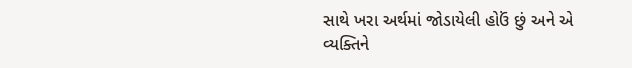સાથે ખરા અર્થમાં જોડાયેલી હોઉં છું અને એ વ્યક્તિને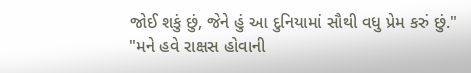જોઈ શકું છું, જેને હું આ દુનિયામાં સૌથી વધુ પ્રેમ કરું છું."
"મને હવે રાક્ષસ હોવાની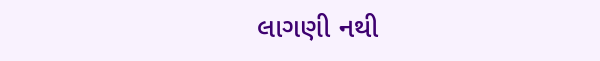લાગણી નથી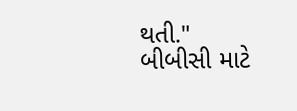થતી."
બીબીસી માટે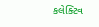કલેક્ટિવ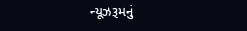ન્યૂઝરૂમનું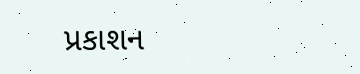પ્રકાશન